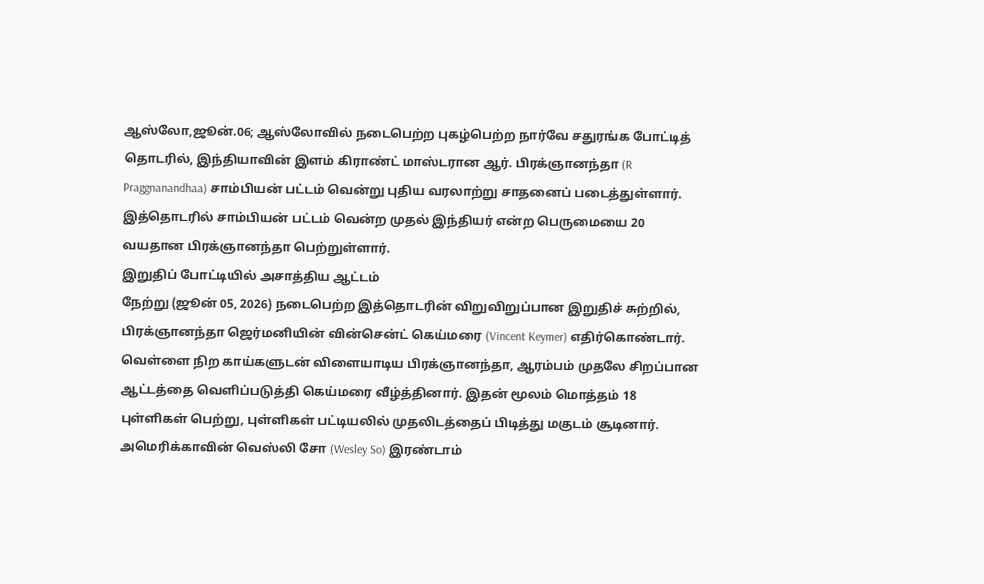ஆஸ்லோ,ஜூன்.06; ஆஸ்லோவில் நடைபெற்ற புகழ்பெற்ற நார்வே சதுரங்க போட்டித் தொடரில், இந்தியாவின் இளம் கிராண்ட் மாஸ்டரான ஆர். பிரக்ஞானந்தா (R Praggnanandhaa) சாம்பியன் பட்டம் வென்று புதிய வரலாற்று சாதனைப் படைத்துள்ளார். இத்தொடரில் சாம்பியன் பட்டம் வென்ற முதல் இந்தியர் என்ற பெருமையை 20 வயதான பிரக்ஞானந்தா பெற்றுள்ளார்.
இறுதிப் போட்டியில் அசாத்திய ஆட்டம்
நேற்று (ஜூன் 05, 2026) நடைபெற்ற இத்தொடரின் விறுவிறுப்பான இறுதிச் சுற்றில், பிரக்ஞானந்தா ஜெர்மனியின் வின்சென்ட் கெய்மரை (Vincent Keymer) எதிர்கொண்டார். வெள்ளை நிற காய்களுடன் விளையாடிய பிரக்ஞானந்தா, ஆரம்பம் முதலே சிறப்பான ஆட்டத்தை வெளிப்படுத்தி கெய்மரை வீழ்த்தினார். இதன் மூலம் மொத்தம் 18 புள்ளிகள் பெற்று, புள்ளிகள் பட்டியலில் முதலிடத்தைப் பிடித்து மகுடம் சூடினார். அமெரிக்காவின் வெஸ்லி சோ (Wesley So) இரண்டாம்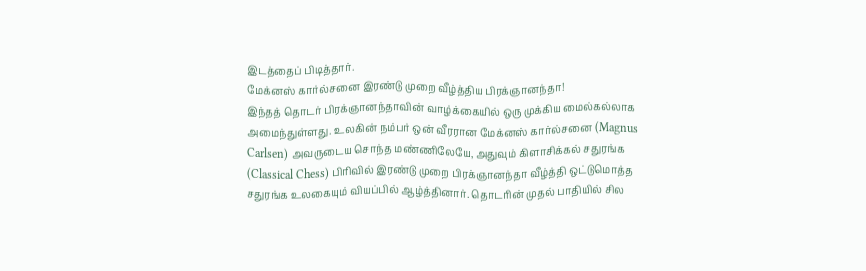இடத்தைப் பிடித்தார்.
மேக்னஸ் கார்ல்சனை இரண்டு முறை வீழ்த்திய பிரக்ஞானந்தா!
இந்தத் தொடர் பிரக்ஞானந்தாவின் வாழ்க்கையில் ஒரு முக்கிய மைல்கல்லாக அமைந்துள்ளது. உலகின் நம்பர் ஒன் வீரரான மேக்னஸ் கார்ல்சனை (Magnus Carlsen) அவருடைய சொந்த மண்ணிலேயே, அதுவும் கிளாசிக்கல் சதுரங்க (Classical Chess) பிரிவில் இரண்டு முறை பிரக்ஞானந்தா வீழ்த்தி ஒட்டுமொத்த சதுரங்க உலகையும் வியப்பில் ஆழ்த்தினார். தொடரின் முதல் பாதியில் சில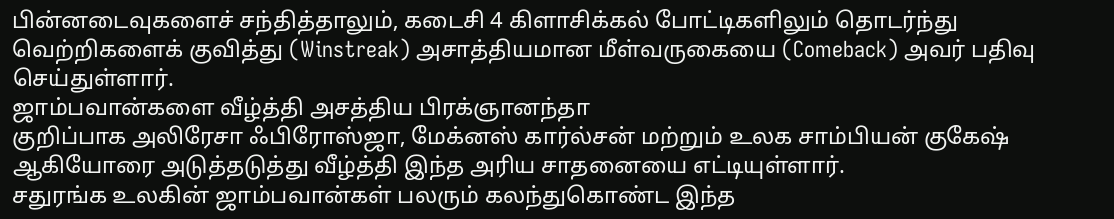பின்னடைவுகளைச் சந்தித்தாலும், கடைசி 4 கிளாசிக்கல் போட்டிகளிலும் தொடர்ந்து வெற்றிகளைக் குவித்து (Winstreak) அசாத்தியமான மீள்வருகையை (Comeback) அவர் பதிவு செய்துள்ளார்.
ஜாம்பவான்களை வீழ்த்தி அசத்திய பிரக்ஞானந்தா
குறிப்பாக அலிரேசா ஃபிரோஸ்ஜா, மேக்னஸ் கார்ல்சன் மற்றும் உலக சாம்பியன் குகேஷ் ஆகியோரை அடுத்தடுத்து வீழ்த்தி இந்த அரிய சாதனையை எட்டியுள்ளார்.
சதுரங்க உலகின் ஜாம்பவான்கள் பலரும் கலந்துகொண்ட இந்த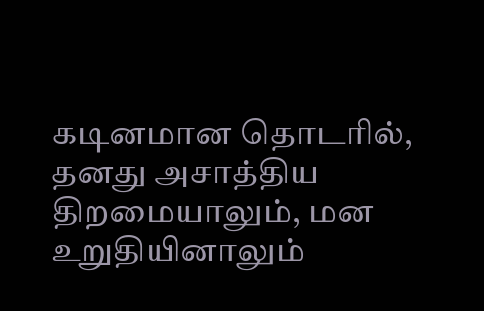கடினமான தொடரில், தனது அசாத்திய திறமையாலும், மன உறுதியினாலும்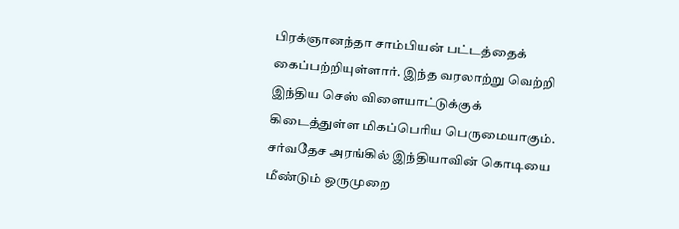பிரக்ஞானந்தா சாம்பியன் பட்டத்தைக் கைப்பற்றியுள்ளார். இந்த வரலாற்று வெற்றி இந்திய செஸ் விளையாட்டுக்குக் கிடைத்துள்ள மிகப்பெரிய பெருமையாகும். சர்வதேச அரங்கில் இந்தியாவின் கொடியை மீண்டும் ஒருமுறை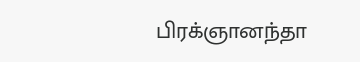பிரக்ஞானந்தா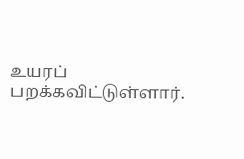உயரப் பறக்கவிட்டுள்ளார்.